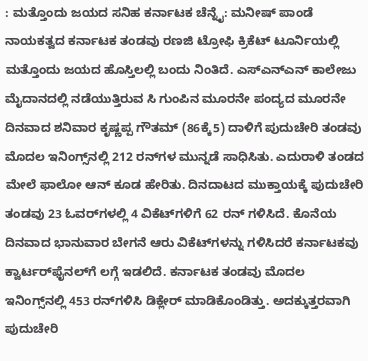: ಮತ್ತೊಂದು ಜಯದ ಸನಿಹ ಕರ್ನಾಟಕ ಚೆನ್ನೈ: ಮನೀಷ್ ಪಾಂಡೆ ನಾಯಕತ್ವದ ಕರ್ನಾಟಕ ತಂಡವು ರಣಜಿ ಟ್ರೋಫಿ ಕ್ರಿಕೆಟ್ ಟೂರ್ನಿಯಲ್ಲಿ ಮತ್ತೊಂದು ಜಯದ ಹೊಸ್ತಿಲಲ್ಲಿ ಬಂದು ನಿಂತಿದೆ. ಎಸ್‌ಎನ್‌ಎನ್‌ ಕಾಲೇಜು ಮೈದಾನದಲ್ಲಿ ನಡೆಯುತ್ತಿರುವ ಸಿ ಗುಂಪಿನ ಮೂರನೇ ಪಂದ್ಯದ ಮೂರನೇ ದಿನವಾದ ಶನಿವಾರ ಕೃಷ್ಣಪ್ಪ ಗೌತಮ್ (86ಕ್ಕೆ5) ದಾಳಿಗೆ ಪುದುಚೇರಿ ತಂಡವು ಮೊದಲ ಇನಿಂಗ್ಸ್‌ನಲ್ಲಿ 212 ರನ್‌ಗಳ ಮುನ್ನಡೆ ಸಾಧಿಸಿತು. ಎದುರಾಳಿ ತಂಡದ ಮೇಲೆ ಫಾಲೋ ಆನ್ ಕೂಡ ಹೇರಿತು. ದಿನದಾಟದ ಮುಕ್ತಾಯಕ್ಕೆ ಪುದುಚೇರಿ ತಂಡವು 23 ಓವರ್‌ಗಳಲ್ಲಿ 4 ವಿಕೆಟ್‌ಗಳಿಗೆ 62 ರನ್ ಗಳಿಸಿದೆ. ಕೊನೆಯ ದಿನವಾದ ಭಾನುವಾರ ಬೇಗನೆ ಆರು ವಿಕೆಟ್‌ಗಳನ್ನು ಗಳಿಸಿದರೆ ಕರ್ನಾಟಕವು ಕ್ವಾರ್ಟರ್‌ಫೈನಲ್‌ಗೆ ಲಗ್ಗೆ ಇಡಲಿದೆ. ಕರ್ನಾಟಕ ತಂಡವು ಮೊದಲ ಇನಿಂಗ್ಸ್‌ನಲ್ಲಿ 453 ರನ್‌ಗಳಿಸಿ ಡಿಕ್ಲೇರ್ ಮಾಡಿಕೊಂಡಿತ್ತು. ಅದಕ್ಕುತ್ತರವಾಗಿ ಪುದುಚೇರಿ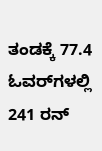ತಂಡಕ್ಕೆ 77.4 ಓವರ್‌ಗಳಲ್ಲಿ 241 ರನ್‌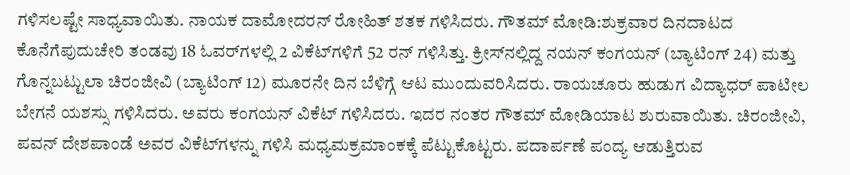ಗಳಿಸಲಷ್ಟೇ ಸಾಧ್ಯವಾಯಿತು. ನಾಯಕ ದಾಮೋದರನ್ ರೋಹಿತ್ ಶತಕ ಗಳಿಸಿದರು. ಗೌತಮ್ ಮೋಡಿ:ಶುಕ್ರವಾರ ದಿನದಾಟದ ಕೊನೆಗೆಪುದುಚೇರಿ ತಂಡವು 18 ಓವರ್‌ಗಳಲ್ಲಿ 2 ವಿಕೆಟ್‌ಗಳಿಗೆ 52 ರನ್ ಗಳಿಸಿತ್ತು. ಕ್ರೀಸ್‌ನಲ್ಲಿದ್ದ ನಯನ್ ಕಂಗಯನ್ (ಬ್ಯಾಟಿಂಗ್ 24) ಮತ್ತು ಗೊನ್ನಬಟ್ಟುಲಾ ಚಿರಂಜೀವಿ (ಬ್ಯಾಟಿಂಗ್ 12) ಮೂರನೇ ದಿನ ಬೆಳಿಗ್ಗೆ ಆಟ ಮುಂದುವರಿಸಿದರು. ರಾಯಚೂರು ಹುಡುಗ ವಿದ್ಯಾಧರ್‌ ಪಾಟೀಲ ಬೇಗನೆ ಯಶಸ್ಸು ಗಳಿಸಿದರು. ಅವರು ಕಂಗಯನ್ ವಿಕೆಟ್ ಗಳಿಸಿದರು. ಇದರ ನಂತರ ಗೌತಮ್ ಮೋಡಿಯಾಟ ಶುರುವಾಯಿತು. ಚಿರಂಜೀವಿ, ಪವನ್ ದೇಶಪಾಂಡೆ ಅವರ ವಿಕೆಟ್‌ಗಳನ್ನು ಗಳಿಸಿ ಮಧ್ಯಮಕ್ರಮಾಂಕಕ್ಕೆ ಪೆಟ್ಟುಕೊಟ್ಟರು. ಪದಾರ್ಪಣೆ ಪಂದ್ಯ ಆಡುತ್ತಿರುವ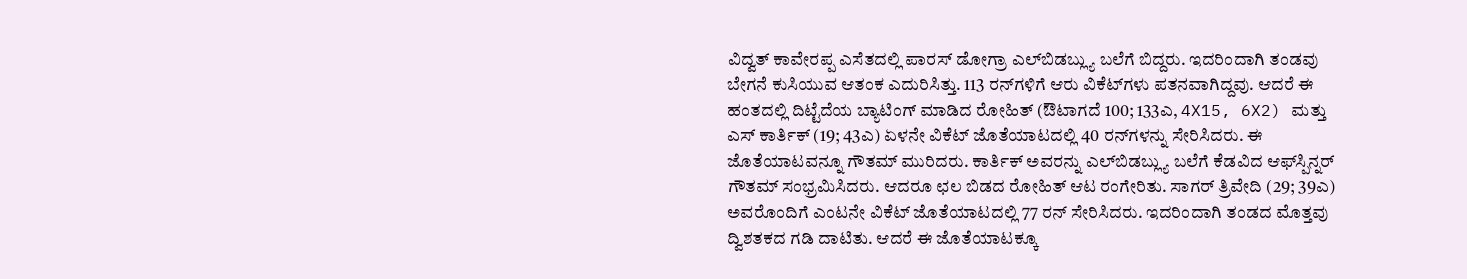ವಿದ್ವತ್ ಕಾವೇರಪ್ಪ ಎಸೆತದಲ್ಲಿ ಪಾರಸ್ ಡೋಗ್ರಾ ಎಲ್‌ಬಿಡಬ್ಲ್ಯು ಬಲೆಗೆ ಬಿದ್ದರು. ಇದರಿಂದಾಗಿ ತಂಡವು ಬೇಗನೆ ಕುಸಿಯುವ ಆತಂಕ ಎದುರಿಸಿತ್ತು. 113 ರನ್‌ಗಳಿಗೆ ಆರು ವಿಕೆಟ್‌ಗಳು ಪತನವಾಗಿದ್ದವು. ಆದರೆ ಈ ಹಂತದಲ್ಲಿ ದಿಟ್ಟೆದೆಯ ಬ್ಯಾಟಿಂಗ್ ಮಾಡಿದ ರೋಹಿತ್ (ಔಟಾಗದೆ 100; 133ಎ, 4X15, 6X2) ಮತ್ತು ಎಸ್‌ ಕಾರ್ತಿಕ್ (19; 43ಎ) ಏಳನೇ ವಿಕೆಟ್‌ ಜೊತೆಯಾಟದಲ್ಲಿ 40 ರನ್‌ಗಳನ್ನು ಸೇರಿಸಿದರು. ಈ ಜೊತೆಯಾಟವನ್ನೂ ಗೌತಮ್ ಮುರಿದರು. ಕಾರ್ತಿಕ್ ಅವರನ್ನು ಎಲ್‌ಬಿಡಬ್ಲ್ಯು ಬಲೆಗೆ ಕೆಡವಿದ ಆಫ್‌ಸ್ಪಿನ್ನರ್ ಗೌತಮ್ ಸಂಭ್ರಮಿಸಿದರು. ಆದರೂ ಛಲ ಬಿಡದ ರೋಹಿತ್ ಆಟ ರಂಗೇರಿತು. ಸಾಗರ್ ತ್ರಿವೇದಿ (29; 39ಎ) ಅವರೊಂದಿಗೆ ಎಂಟನೇ ವಿಕೆಟ್ ಜೊತೆಯಾಟದಲ್ಲಿ 77 ರನ್‌ ಸೇರಿಸಿದರು. ಇದರಿಂದಾಗಿ ತಂಡದ ಮೊತ್ತವು ದ್ವಿಶತಕದ ಗಡಿ ದಾಟಿತು. ಆದರೆ ಈ ಜೊತೆಯಾಟಕ್ಕೂ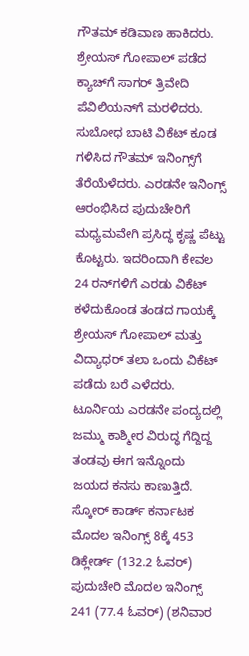ಗೌತಮ್ ಕಡಿವಾಣ ಹಾಕಿದರು. ಶ್ರೇಯಸ್ ಗೋಪಾಲ್ ಪಡೆದ ಕ್ಯಾಚ್‌ಗೆ ಸಾಗರ್ ತ್ರಿವೇದಿ ಪೆವಿಲಿಯನ್‌ಗೆ ಮರಳಿದರು. ಸುಬೋಧ ಬಾಟಿ ವಿಕೆಟ್ ಕೂಡ ಗಳಿಸಿದ ಗೌತಮ್‌ ಇನಿಂಗ್ಸ್‌ಗೆ ತೆರೆಯೆಳೆದರು. ಎರಡನೇ ಇನಿಂಗ್ಸ್ ಆರಂಭಿಸಿದ ಪುದುಚೇರಿಗೆ ಮಧ್ಯಮವೇಗಿ ಪ್ರಸಿದ್ಧ ಕೃಷ್ಣ ಪೆಟ್ಟು ಕೊಟ್ಟರು. ಇದರಿಂದಾಗಿ ಕೇವಲ 24 ರನ್‌ಗಳಿಗೆ ಎರಡು ವಿಕೆಟ್‌ ಕಳೆದುಕೊಂಡ ತಂಡದ ಗಾಯಕ್ಕೆ ಶ್ರೇಯಸ್ ಗೋಪಾಲ್ ಮತ್ತು ವಿದ್ಯಾಧರ್ ತಲಾ ಒಂದು ವಿಕೆಟ್ ಪಡೆದು ಬರೆ ಎಳೆದರು. ಟೂರ್ನಿಯ ಎರಡನೇ ಪಂದ್ಯದಲ್ಲಿ ಜಮ್ಮು ಕಾಶ್ಮೀರ ವಿರುದ್ಧ ಗೆದ್ದಿದ್ದ ತಂಡವು ಈಗ ಇನ್ನೊಂದು ಜಯದ ಕನಸು ಕಾಣುತ್ತಿದೆ. ಸ್ಕೋರ್ ಕಾರ್ಡ್‌ ಕರ್ನಾಟಕ ಮೊದಲ ಇನಿಂಗ್ಸ್ 8ಕ್ಕೆ 453 ಡಿಕ್ಲೇರ್ಡ್‌ (132.2 ಓವರ್‌) ಪುದುಚೇರಿ ಮೊದಲ ಇನಿಂಗ್ಸ್ 241 (77.4 ಓವರ್‌) (ಶನಿವಾರ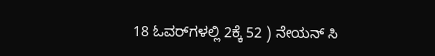18 ಓವರ್‌ಗಳಲ್ಲಿ 2ಕ್ಕೆ 52 ) ನೇಯನ್‌ ಸಿ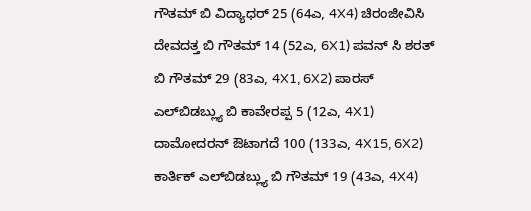ಗೌತಮ್‌ ಬಿ ವಿದ್ಯಾಧರ್‌ 25 (64ಎ, 4X4) ಚಿರಂಜೀವಿಸಿ ದೇವದತ್ತ ಬಿ ಗೌತಮ್‌ 14 (52ಎ, 6X1) ಪವನ್‌ ಸಿ ಶರತ್ ಬಿ ಗೌತಮ್‌ 29 (83ಎ, 4X1, 6X2) ಪಾರಸ್‌ ಎಲ್‌ಬಿಡಬ್ಲ್ಯು ಬಿ ಕಾವೇರಪ್ಪ 5 (12ಎ, 4X1) ದಾಮೋದರನ್‌ ಔಟಾಗದೆ 100 (133ಎ, 4X15, 6X2) ಕಾರ್ತಿಕ್‌ ಎಲ್‌ಬಿಡಬ್ಲ್ಯು ಬಿ ಗೌತಮ್‌ 19 (43ಎ, 4X4)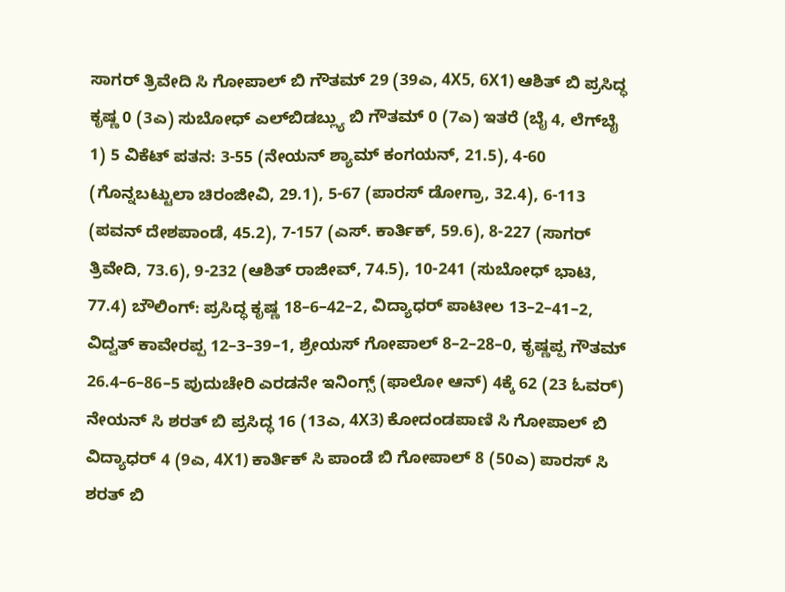ಸಾಗರ್ ತ್ರಿವೇದಿ ಸಿ ಗೋಪಾಲ್ ಬಿ ಗೌತಮ್‌ 29 (39ಎ, 4X5, 6X1) ಆಶಿತ್ ಬಿ ಪ್ರಸಿದ್ಧ ಕೃಷ್ಣ 0 (3ಎ) ಸುಬೋಧ್ ಎಲ್‌ಬಿಡಬ್ಲ್ಯು ಬಿ ಗೌತಮ್ 0 (7ಎ) ಇತರೆ (ಬೈ 4, ಲೆಗ್‌ಬೈ 1) 5 ವಿಕೆಟ್ ಪತನ: 3-55 (ನೇಯನ್ ಶ್ಯಾಮ್ ಕಂಗಯನ್‌, 21.5), 4-60 (ಗೊನ್ನಬಟ್ಟುಲಾ ಚಿರಂಜೀವಿ, 29.1), 5-67 (ಪಾರಸ್‌ ಡೋಗ್ರಾ, 32.4), 6-113 (ಪವನ್ ದೇಶಪಾಂಡೆ, 45.2), 7-157 (ಎಸ್‌. ಕಾರ್ತಿಕ್‌, 59.6), 8-227 (ಸಾಗರ್ ತ್ರಿವೇದಿ, 73.6), 9-232 (ಆಶಿತ್ ರಾಜೀವ್‌, 74.5), 10-241 (ಸುಬೋಧ್ ಭಾಟಿ, 77.4) ಬೌಲಿಂಗ್‌: ಪ್ರಸಿದ್ಧ ಕೃಷ್ಣ 18–6–42–2, ವಿದ್ಯಾಧರ್ ಪಾಟೀಲ 13–2–41–2, ವಿದ್ವತ್‌ ಕಾವೇರಪ್ಪ 12–3–39–1, ಶ್ರೇಯಸ್ ಗೋಪಾಲ್‌ 8–2–28–0, ಕೃಷ್ಣಪ್ಪ ಗೌತಮ್‌ 26.4–6–86–5 ಪುದುಚೇರಿ ಎರಡನೇ ಇನಿಂಗ್ಸ್ (ಫಾಲೋ ಆನ್) 4ಕ್ಕೆ 62 (23 ಓವರ್‌) ನೇಯನ್‌ ಸಿ ಶರತ್ ಬಿ ಪ್ರಸಿದ್ಧ 16 (13ಎ, 4X3) ಕೋದಂಡಪಾಣಿ ಸಿ ಗೋಪಾಲ್ ಬಿ ವಿದ್ಯಾಧರ್ 4 (9ಎ, 4X1) ಕಾರ್ತಿಕ್‌ ಸಿ ಪಾಂಡೆ ಬಿ ಗೋಪಾಲ್‌ 8 (50ಎ) ಪಾರಸ್‌ ಸಿ ಶರತ್ ಬಿ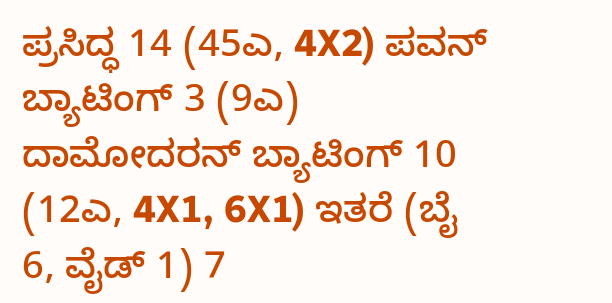ಪ್ರಸಿದ್ಧ 14 (45ಎ, 4X2) ಪವನ್‌ ಬ್ಯಾಟಿಂಗ್‌ 3 (9ಎ) ದಾಮೋದರನ್‌ ಬ್ಯಾಟಿಂಗ್‌ 10 (12ಎ, 4X1, 6X1) ಇತರೆ (ಬೈ 6, ವೈಡ್‌ 1) 7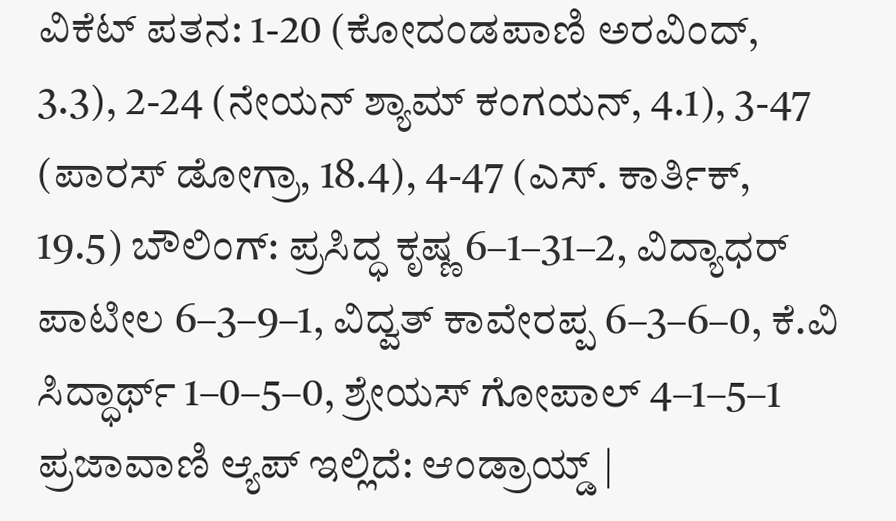ವಿಕೆಟ್ ಪತನ: 1-20 (ಕೋದಂಡಪಾಣಿ ಅರವಿಂದ್‌, 3.3), 2-24 (ನೇಯನ್ ಶ್ಯಾಮ್‌ ಕಂಗಯನ್, 4.1), 3-47 (ಪಾರಸ್‌ ಡೋಗ್ರಾ, 18.4), 4-47 (ಎಸ್‌. ಕಾರ್ತಿಕ್‌, 19.5) ಬೌಲಿಂಗ್‌: ಪ್ರಸಿದ್ಧ ಕೃಷ್ಣ 6–1–31–2, ವಿದ್ಯಾಧರ್ ಪಾಟೀಲ 6–3–9–1, ವಿದ್ವತ್‌ ಕಾವೇರಪ್ಪ 6–3–6–0, ಕೆ.ವಿ ಸಿದ್ಧಾರ್ಥ್‌ 1–0–5–0, ಶ್ರೇಯಸ್‌ ಗೋಪಾಲ್‌ 4–1–5–1 ಪ್ರಜಾವಾಣಿ ಆ್ಯಪ್ ಇಲ್ಲಿದೆ: ಆಂಡ್ರಾಯ್ಡ್ |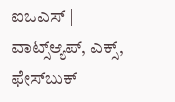ಐಒಎಸ್ | ವಾಟ್ಸ್ಆ್ಯಪ್, ಎಕ್ಸ್, ಫೇಸ್‌ಬುಕ್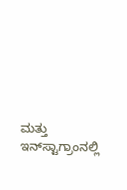ಮತ್ತು ಇನ್‌ಸ್ಟಾಗ್ರಾಂನಲ್ಲಿ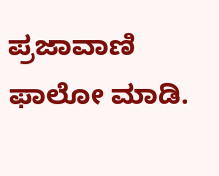ಪ್ರಜಾವಾಣಿ ಫಾಲೋ ಮಾಡಿ.